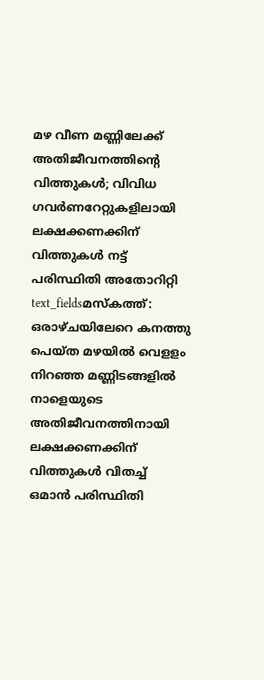മഴ വീണ മണ്ണിലേക്ക് അതിജീവനത്തിന്റെ വിത്തുകൾ; വിവിധ ഗവർണറേറ്റുകളിലായി ലക്ഷക്കണക്കിന് വിത്തുകൾ നട്ട് പരിസ്ഥിതി അതോറിറ്റി
text_fieldsമസ്കത്ത്: ഒരാഴ്ചയിലേറെ കനത്തു പെയ്ത മഴയിൽ വെളളം നിറഞ്ഞ മണ്ണിടങ്ങളിൽ നാളെയുടെ അതിജീവനത്തിനായി ലക്ഷക്കണക്കിന് വിത്തുകൾ വിതച്ച് ഒമാൻ പരിസ്ഥിതി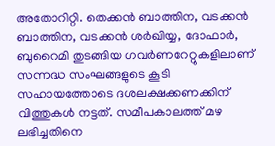അതോറിറ്റി. തെക്കൻ ബാത്തിന, വടക്കൻ ബാത്തിന, വടക്കൻ ശർഖിയ്യ, ദോഫാർ, ബുറൈമി തുടങ്ങിയ ഗവർണറേറ്റുകളിലാണ് സന്നദ്ധ സംഘങ്ങളുടെ കൂടി സഹായത്തോടെ ദശലക്ഷക്കണക്കിന് വിത്തുകൾ നട്ടത്. സമീപകാലത്ത് മഴ ലഭിച്ചതിനെ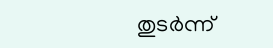തുടർന്ന്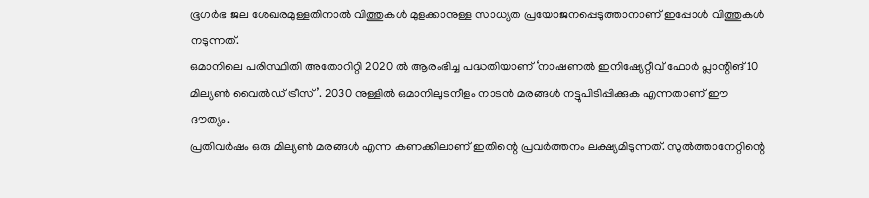ഭൂഗർഭ ജല ശേഖരമുള്ളതിനാൽ വിത്തുകൾ മുളക്കാനുള്ള സാധ്യത പ്രയോജനപ്പെടുത്താനാണ് ഇപ്പോൾ വിത്തുകൾ നടുന്നത്.
ഒമാനിലെ പരിസ്ഥിതി അതോറിറ്റി 2020 ൽ ആരംഭിച്ച പദ്ധതിയാണ് ‘നാഷണൽ ഇനിഷ്യേറ്റീവ് ഫോർ പ്ലാന്റിങ് 10 മില്യൺ വൈൽഡ് ട്രീസ്’. 2030 നുള്ളിൽ ഒമാനിലുടനീളം നാടൻ മരങ്ങൾ നട്ടുപിടിപ്പിക്കുക എന്നതാണ് ഈ ദൗത്യം.
പ്രതിവർഷം ഒരു മില്യൺ മരങ്ങൾ എന്ന കണക്കിലാണ് ഇതിന്റെ പ്രവർത്തനം ലക്ഷ്യമിടുന്നത്. സുൽത്താനേറ്റിന്റെ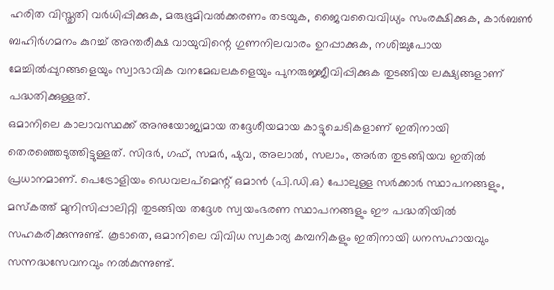ഹരിത വിസ്തൃതി വർധിപ്പിക്കുക, മരുഭൂമിവൽക്കരണം തടയുക, ജൈവവൈവിധ്യം സംരക്ഷിക്കുക, കാർബൺ ബഹിർഗമനം കുറച്ച് അന്തരീക്ഷ വായുവിന്റെ ഗുണനിലവാരം ഉറപ്പാക്കുക, നശിച്ചുപോയ മേച്ചിൽപ്പുറങ്ങളെയും സ്വാഭാവിക വനമേഖലകളെയും പുനരുജ്ജീവിപ്പിക്കുക തുടങ്ങിയ ലക്ഷ്യങ്ങളാണ് പദ്ധതിക്കുള്ളത്.
ഒമാനിലെ കാലാവസ്ഥക്ക് അനുയോജ്യമായ തദ്ദേശീയമായ കാട്ടുചെടികളാണ് ഇതിനായി തെരഞ്ഞെടുത്തിട്ടുള്ളത്. സിദർ, ഗഫ്, സമർ, ഷുവ, അലാൽ, സലാം, അർത തുടങ്ങിയവ ഇതിൽ പ്രധാനമാണ്. പെട്രോളിയം ഡെവലപ്മെന്റ് ഒമാൻ (പി.ഡി.ഒ) പോലുള്ള സർക്കാർ സ്ഥാപനങ്ങളും, മസ്കത്ത് മുനിസിപ്പാലിറ്റി തുടങ്ങിയ തദ്ദേശ സ്വയംഭരണ സ്ഥാപനങ്ങളും ഈ പദ്ധതിയിൽ സഹകരിക്കുന്നുണ്ട്. കൂടാതെ, ഒമാനിലെ വിവിധ സ്വകാര്യ കമ്പനികളും ഇതിനായി ധനസഹായവും സന്നദ്ധസേവനവും നൽകുന്നുണ്ട്.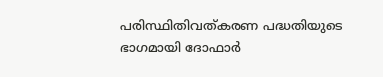പരിസ്ഥിതിവത്കരണ പദ്ധതിയുടെ ഭാഗമായി ദോഫാർ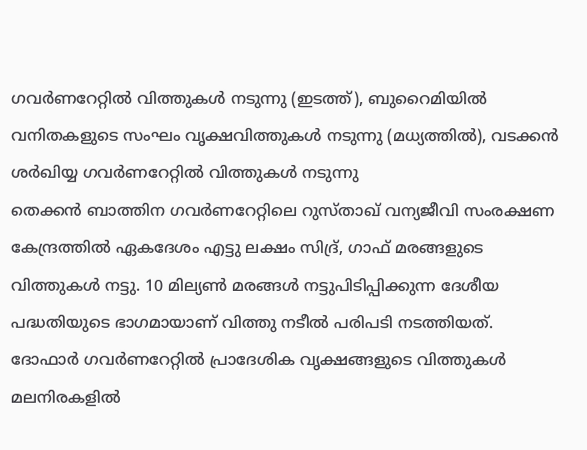ഗവർണറേറ്റിൽ വിത്തുകൾ നടുന്നു (ഇടത്ത്), ബുറൈമിയിൽ വനിതകളുടെ സംഘം വൃക്ഷവിത്തുകൾ നടുന്നു (മധ്യത്തിൽ), വടക്കൻ ശർഖിയ്യ ഗവർണറേറ്റിൽ വിത്തുകൾ നടുന്നു
തെക്കൻ ബാത്തിന ഗവർണറേറ്റിലെ റുസ്താഖ് വന്യജീവി സംരക്ഷണ കേന്ദ്രത്തിൽ ഏകദേശം എട്ടു ലക്ഷം സിദ്ര്, ഗാഫ് മരങ്ങളുടെ വിത്തുകൾ നട്ടു. 10 മില്യൺ മരങ്ങൾ നട്ടുപിടിപ്പിക്കുന്ന ദേശീയ പദ്ധതിയുടെ ഭാഗമായാണ് വിത്തു നടീൽ പരിപടി നടത്തിയത്. ദോഫാർ ഗവർണറേറ്റിൽ പ്രാദേശിക വൃക്ഷങ്ങളുടെ വിത്തുകൾ മലനിരകളിൽ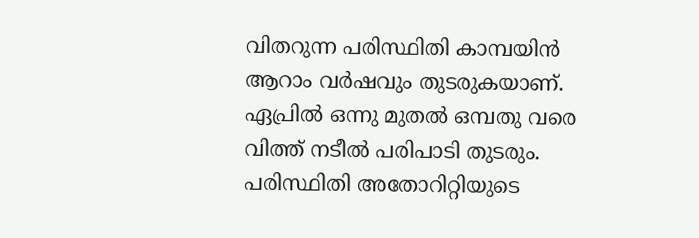വിതറുന്ന പരിസ്ഥിതി കാമ്പയിൻ ആറാം വർഷവും തുടരുകയാണ്. ഏപ്രിൽ ഒന്നു മുതൽ ഒമ്പതു വരെ വിത്ത് നടീൽ പരിപാടി തുടരും. പരിസ്ഥിതി അതോറിറ്റിയുടെ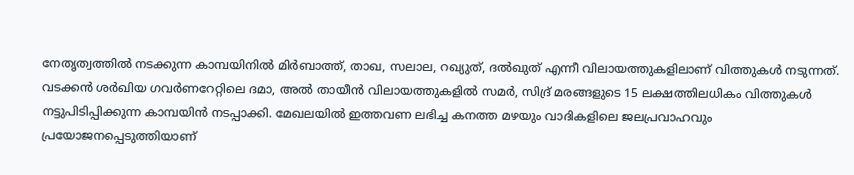നേതൃത്വത്തിൽ നടക്കുന്ന കാമ്പയിനിൽ മിർബാത്ത്, താഖ, സലാല, റഖ്യുത്, ദൽഖുത് എന്നീ വിലായത്തുകളിലാണ് വിത്തുകൾ നടുന്നത്.
വടക്കൻ ശർഖിയ ഗവർണറേറ്റിലെ ദമാ, അൽ തായീൻ വിലായത്തുകളിൽ സമർ, സിദ്ര് മരങ്ങളുടെ 15 ലക്ഷത്തിലധികം വിത്തുകൾ നട്ടുപിടിപ്പിക്കുന്ന കാമ്പയിൻ നടപ്പാക്കി. മേഖലയിൽ ഇത്തവണ ലഭിച്ച കനത്ത മഴയും വാദികളിലെ ജലപ്രവാഹവും പ്രയോജനപ്പെടുത്തിയാണ്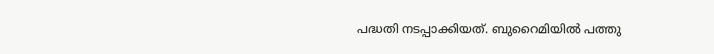പദ്ധതി നടപ്പാക്കിയത്. ബുറൈമിയിൽ പത്തു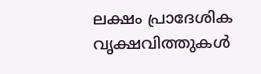ലക്ഷം പ്രാദേശിക വൃക്ഷവിത്തുകൾ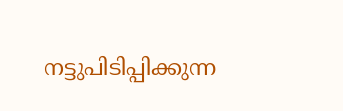നട്ടുപിടിപ്പിക്കുന്ന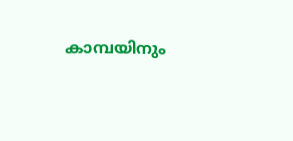കാമ്പയിനും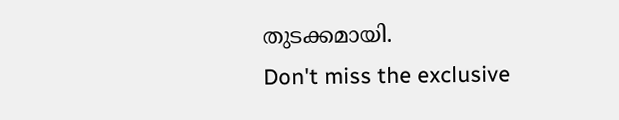തുടക്കമായി.
Don't miss the exclusive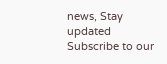news, Stay updated
Subscribe to our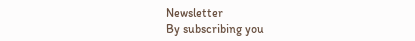Newsletter
By subscribing you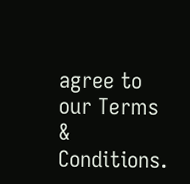agree to our Terms & Conditions.